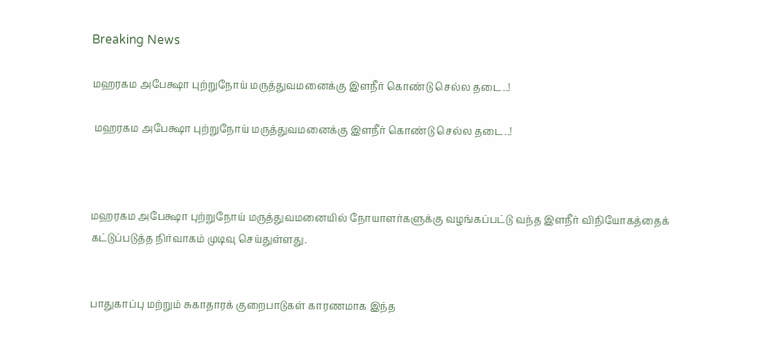Breaking News

மஹரகம அபேக்ஷா புற்றுநோய் மருத்துவமனைக்கு இளநீர் கொண்டு செல்ல தடை..!

 மஹரகம அபேக்ஷா புற்றுநோய் மருத்துவமனைக்கு இளநீர் கொண்டு செல்ல தடை..!



மஹரகம அபேக்ஷா புற்றுநோய் மருத்துவமனையில் நோயாளர்களுக்கு வழங்கப்பட்டு வந்த இளநீர் விநியோகத்தைக் கட்டுப்படுத்த நிர்வாகம் முடிவு செய்துள்ளது.


பாதுகாப்பு மற்றும் சுகாதாரக் குறைபாடுகள் காரணமாக இந்த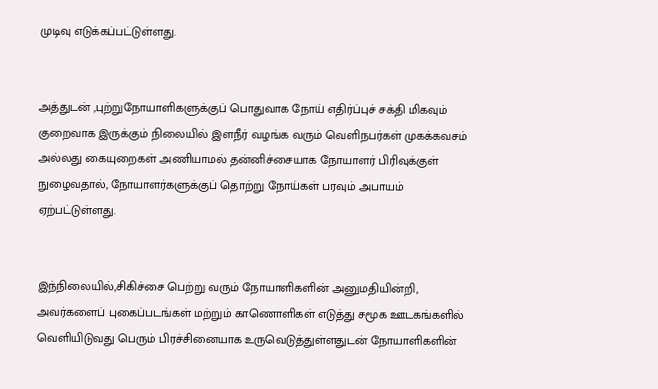முடிவு எடுக்கப்பட்டுள்ளது.


அத்துடன் ,புற்றுநோயாளிகளுக்குப் பொதுவாக நோய் எதிர்ப்புச் சக்தி மிகவும் குறைவாக இருக்கும் நிலையில் இளநீர் வழங்க வரும் வெளிநபர்கள் முகக்கவசம் அல்லது கையுறைகள் அணியாமல் தன்னிச்சையாக நோயாளர் பிரிவுக்குள் நுழைவதால், நோயாளர்களுக்குப் தொற்று நோய்கள் பரவும் அபாயம் ஏற்பட்டுள்ளது.


இந்நிலையில்,சிகிச்சை பெற்று வரும் நோயாளிகளின் அனுமதியின்றி, அவர்களைப் புகைப்படங்கள் மற்றும் காணொளிகள் எடுத்து சமூக ஊடகங்களில் வெளியிடுவது பெரும் பிரச்சினையாக உருவெடுத்துள்ளதுடன் நோயாளிகளின்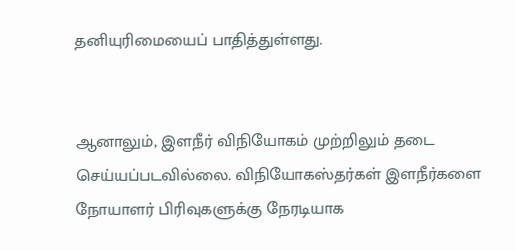தனியுரிமையைப் பாதித்துள்ளது.


ஆனாலும், இளநீர் விநியோகம் முற்றிலும் தடை செய்யப்படவில்லை. விநியோகஸ்தர்கள் இளநீர்களை நோயாளர் பிரிவுகளுக்கு நேரடியாக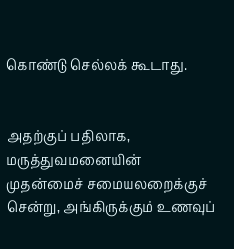கொண்டு செல்லக் கூடாது.


அதற்குப் பதிலாக, மருத்துவமனையின் முதன்மைச் சமையலறைக்குச் சென்று, அங்கிருக்கும் உணவுப்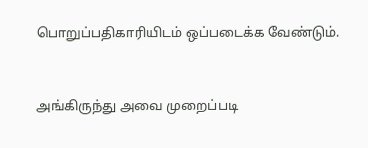பொறுப்பதிகாரியிடம் ஒப்படைக்க வேண்டும்.


அங்கிருந்து அவை முறைப்படி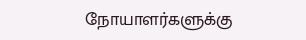நோயாளர்களுக்கு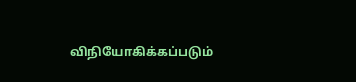விநியோகிக்கப்படும்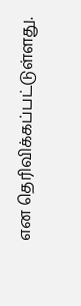என தெரிவிக்கப்பட்டுள்ளது.